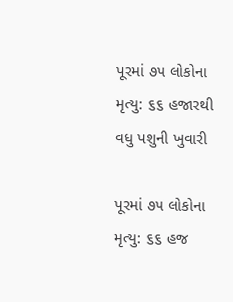પૂરમાં ૭૫ લોકોના મૃત્યુ: ૬૬ હજારથી વધુ પશુની ખુવારી

પૂરમાં ૭૫ લોકોના મૃત્યુ: ૬૬ હજ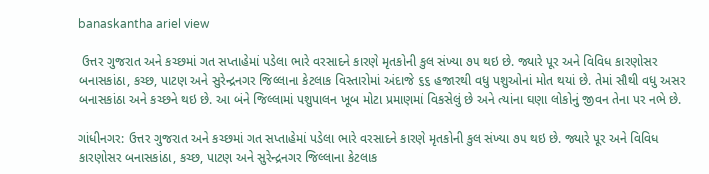banaskantha ariel view

 ઉત્તર ગુજરાત અને કચ્છમાં ગત સપ્તાહેમાં પડેલા ભારે વરસાદને કારણે મૃતકોની કુલ સંખ્યા ૭૫ થઇ છે. જ્યારે પૂર અને વિવિધ કારણોસર બનાસકાંઠા, કચ્છ, પાટણ અને સુરેન્દ્રનગર જિલ્લાના કેટલાક વિસ્તારોમાં અંદાજે ૬૬ હજારથી વધુ પશુઓનાં મોત થયાં છે. તેમાં સૌથી વધુ અસર બનાસકાંઠા અને કચ્છને થઇ છે. આ બંને જિલ્લામાં પશુપાલન ખૂબ મોટા પ્રમાણમાં વિકસેલું છે અને ત્યાંના ઘણા લોકોનું જીવન તેના પર નભે છે.

ગાંધીનગર: ઉત્તર ગુજરાત અને કચ્છમાં ગત સપ્તાહેમાં પડેલા ભારે વરસાદને કારણે મૃતકોની કુલ સંખ્યા ૭૫ થઇ છે. જ્યારે પૂર અને વિવિધ કારણોસર બનાસકાંઠા, કચ્છ, પાટણ અને સુરેન્દ્રનગર જિલ્લાના કેટલાક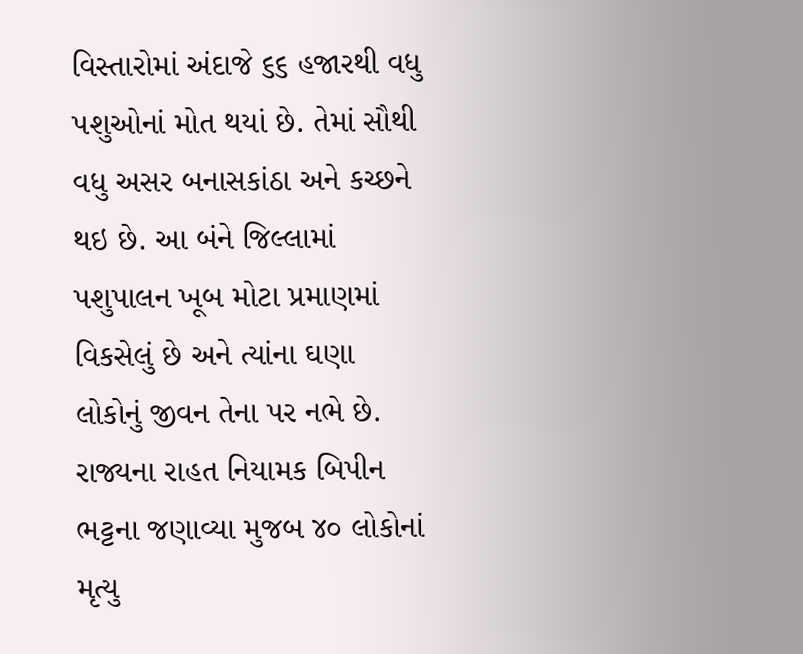વિસ્તારોમાં અંદાજે ૬૬ હજારથી વધુ પશુઓનાં મોત થયાં છે. તેમાં સૌથી વધુ અસર બનાસકાંઠા અને કચ્છને થઇ છે. આ બંને જિલ્લામાં પશુપાલન ખૂબ મોટા પ્રમાણમાં વિકસેલું છે અને ત્યાંના ઘણા લોકોનું જીવન તેના પર નભે છે.
રાજ્યના રાહત નિયામક બિપીન ભટ્ટના જણાવ્યા મુજબ ૪૦ લોકોનાં મૃત્યુ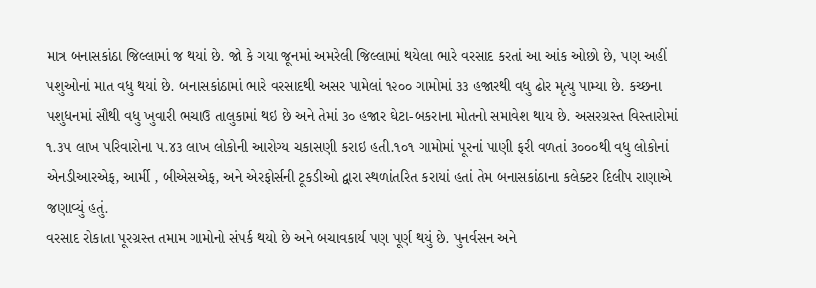માત્ર બનાસકાંઠા જિલ્લામાં જ થયાં છે. જો કે ગયા જૂનમાં અમરેલી જિલ્લામાં થયેલા ભારે વરસાદ કરતાં આ આંક ઓછો છે, પણ અહીં પશુઓનાં માત વધુ થયાં છે. બનાસકાંઠામાં ભારે વરસાદથી અસર પામેલાં ૧૨૦૦ ગામોમાં ૩૩ હજારથી વધુ ઢોર મૃત્યુ પામ્યા છે. કચ્છના પશુધનમાં સૌથી વધુ ખુવારી ભચાઉ તાલુકામાં થઇ છે અને તેમાં ૩૦ હજાર ઘેટા-બકરાના મોતનો સમાવેશ થાય છે. અસરગ્રસ્ત વિસ્તારોમાં ૧.૩૫ લાખ પરિવારોના ૫.૪૩ લાખ લોકોની આરોગ્ય ચકાસણી કરાઇ હતી.૧૦૧ ગામોમાં પૂરનાં પાણી ફરી વળતાં ૩૦૦૦થી વધુ લોકોનાં એનડીઆરએફ, આર્મી , બીએસએફ, અને એરફોર્સની ટૂકડીઓ દ્વારા સ્થળાંતરિત કરાયાં હતાં તેમ બનાસકાંઠાના કલેક્ટર દિલીપ રાણાએ જણાવ્યું હતું.
વરસાદ રોકાતા પૂરગ્રસ્ત તમામ ગામોનો સંપર્ક થયો છે અને બચાવકાર્ય પણ પૂર્ણ થયું છે. પુનર્વસન અને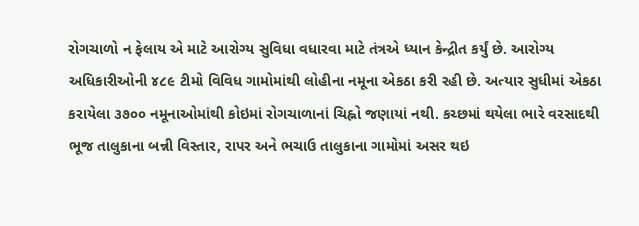રોગચાળો ન ફેલાય એ માટે આરોગ્ય સુવિધા વધારવા માટે તંત્રએ ધ્યાન કેન્દ્રીત કર્યું છે. આરોગ્ય અધિકારીઓની ૪૮૯ ટીમો વિવિધ ગામોમાંથી લોહીના નમૂના એકઠા કરી રહી છે. અત્યાર સુધીમાં એકઠા કરાયેલા ૩૭૦૦ નમૂનાઓમાંથી કોઇમાં રોગચાળાનાં ચિહ્નો જણાયાં નથી. કચ્છમાં થયેલા ભારે વરસાદથી ભૂજ તાલુકાના બન્ની વિસ્તાર, રાપર અને ભચાઉ તાલુકાના ગામોમાં અસર થઇ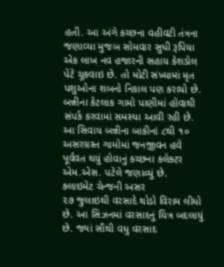હતી. આ અંગે કચ્છના વહીવટી તંત્રના જણાવ્યા મુજબ સોમવાર સુધી રૂપિયા એક લાખ નવ હજારની સહાય કેશડોલ પેટે ચૂકવાઇ છે. તો મોટી સંખ્યામાં મૃત પશુઓના શબનો નિકાલ પણ કરાયો છે. બન્નીના કેટલાક ગામો પાણીમાં હોવાથી સંપર્ક કરવામાં સમસ્યા આવી રહી છે. આ સિવાય બન્નીના બાકીનાં ૮થી ૧૦ અસરગ્રસ્ત ગામોમાં જનજીવન હવે પૂર્વવત થયું હોવાનું કચ્છના કલેક્ટર એમ.એસ. પટેલે જણાવ્યું છે.
ક્લાઇમેટ ચેન્જની અસર
૨૭ જુલાઇથી વરસાદે થોડો વિરામ લીધો છે. આ સિઝનમાં વરસાદનું ચિત્ર બદલાયું છે. જ્યાં સૌથી વધુ વરસાદ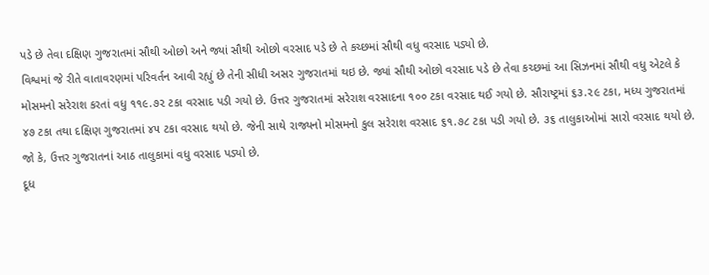પડે છે તેવા દક્ષિણ ગુજરાતમાં સૌથી ઓછો અને જ્યાં સૌથી ઓછો વરસાદ પડે છે તે કચ્છમાં સૌથી વધુ વરસાદ પડ્યો છે.
વિશ્વમાં જે રીતે વાતાવરણમાં પરિવર્તન આવી રહ્યું છે તેની સીધી અસર ગુજરાતમાં થઇ છે. જ્યાં સૌથી ઓછો વરસાદ પડે છે તેવા કચ્છમાં આ સિઝનમાં સૌથી વધુ એટલે કે મોસમનો સરેરાશ કરતાં વધુ ૧૧૯.૭૨ ટકા વરસાદ પડી ગયો છે. ઉત્તર ગુજરાતમાં સરેરાશ વરસાદના ૧૦૦ ટકા વરસાદ થઈ ગયો છે. સૌરાષ્ટ્રમાં ૬૩.૨૯ ટકા, મધ્ય ગુજરાતમાં ૪૭ ટકા તથા દક્ષિણ ગુજરાતમાં ૪૫ ટકા વરસાદ થયો છે. જેની સાથે રાજ્યનો મોસમનો કુલ સરેરાશ વરસાદ ૬૧.૭૮ ટકા પડી ગયો છે. ૩૬ તાલુકાઓમાં સારો વરસાદ થયો છે. જો કે, ઉત્તર ગુજરાતનાં આઠ તાલુકામાં વધુ વરસાદ પડ્યો છે.
દૂધ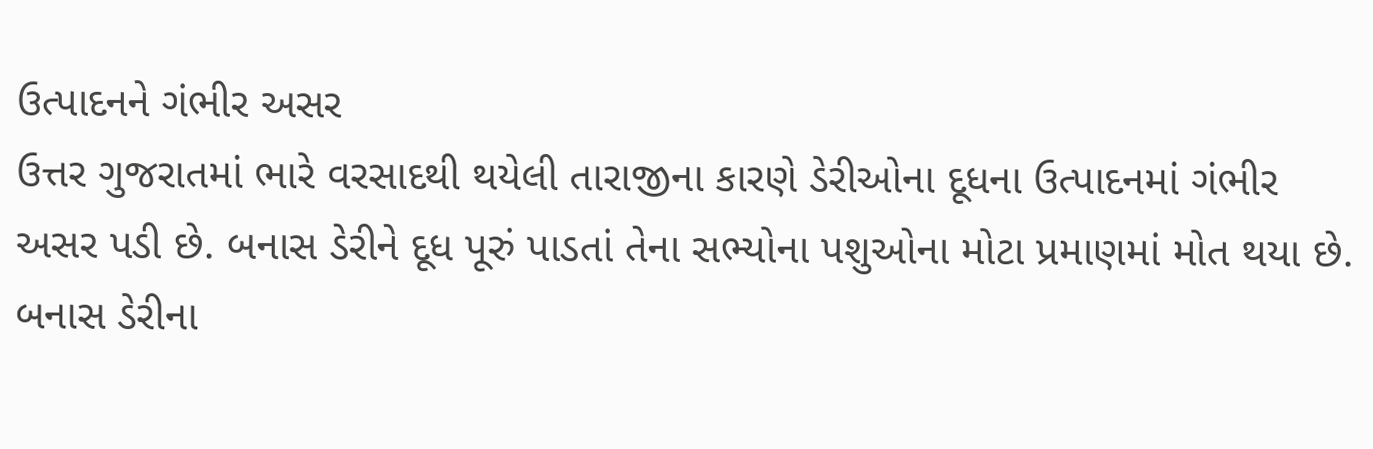ઉત્પાદનને ગંભીર અસર
ઉત્તર ગુજરાતમાં ભારે વરસાદથી થયેલી તારાજીના કારણે ડેરીઓના દૂધના ઉત્પાદનમાં ગંભીર અસર પડી છે. બનાસ ડેરીને દૂધ પૂરું પાડતાં તેના સભ્યોના પશુઓના મોટા પ્રમાણમાં મોત થયા છે. બનાસ ડેરીના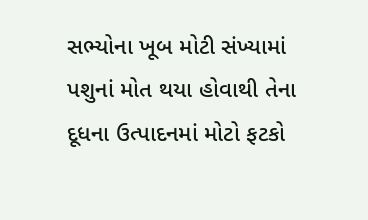સભ્યોના ખૂબ મોટી સંખ્યામાં પશુનાં મોત થયા હોવાથી તેના દૂધના ઉત્પાદનમાં મોટો ફટકો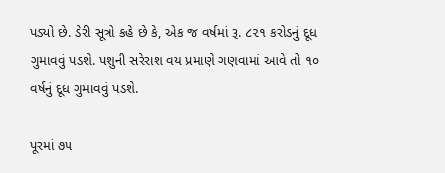પડ્યો છે. ડેરી સૂત્રો કહે છે કે, એક જ વર્ષમાં રૂ. ૮૨૧ કરોડનું દૂધ ગુમાવવું પડશે. પશુની સરેરાશ વય પ્રમાણે ગણવામાં આવે તો ૧૦ વર્ષનું દૂધ ગુમાવવું પડશે.

પૂરમાં ૭૫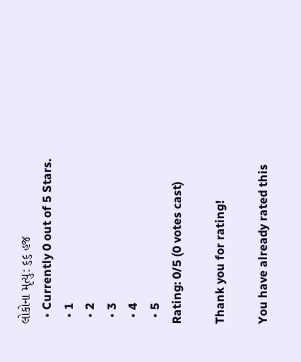લોકોના મૃત્યુ: ૬૬ હજ
  • Currently 0 out of 5 Stars.
  • 1
  • 2
  • 3
  • 4
  • 5
Rating: 0/5 (0 votes cast)

Thank you for rating!

You have already rated this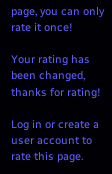page, you can only rate it once!

Your rating has been changed, thanks for rating!

Log in or create a user account to rate this page.